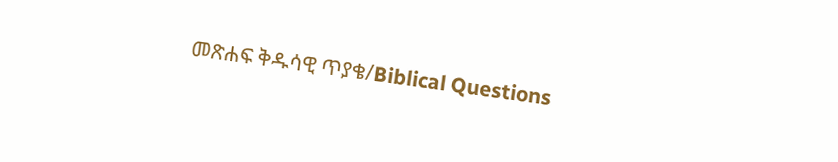መጽሐፍ ቅዱሳዊ ጥያቄ/Biblical Questions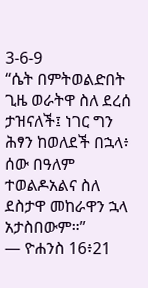3-6-9
“ሴት በምትወልድበት ጊዜ ወራትዋ ስለ ደረሰ ታዝናለች፤ ነገር ግን ሕፃን ከወለደች በኋላ፥ ሰው በዓለም ተወልዶአልና ስለ ደስታዋ መከራዋን ኋላ አታስበውም።”
— ዮሐንስ 16፥21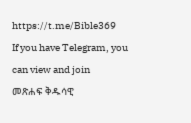https://t.me/Bible369
If you have Telegram, you can view and join
መጽሐፍ ቅዱሳዊ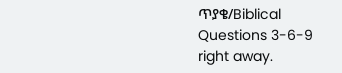ጥያቄ/Biblical Questions 3-6-9 right away.